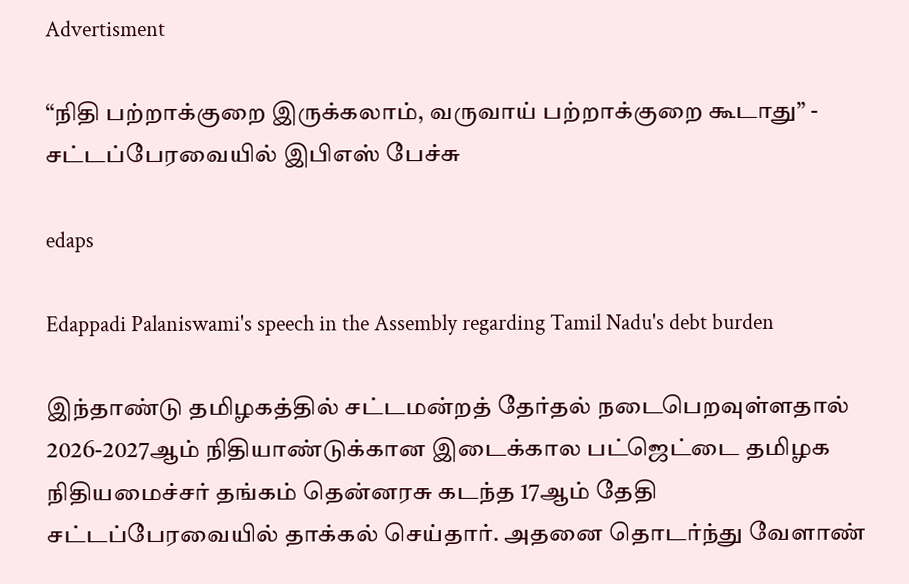Advertisment

“நிதி பற்றாக்குறை இருக்கலாம், வருவாய் பற்றாக்குறை கூடாது” - சட்டப்பேரவையில் இபிஎஸ் பேச்சு

edaps

Edappadi Palaniswami's speech in the Assembly regarding Tamil Nadu's debt burden

இந்தாண்டு தமிழகத்தில் சட்டமன்றத் தேர்தல் நடைபெறவுள்ளதால் 2026-2027ஆம் நிதியாண்டுக்கான இடைக்கால பட்ஜெட்டை தமிழக நிதியமைச்சர் தங்கம் தென்னரசு கடந்த 17ஆம் தேதி சட்டப்பேரவையில் தாக்கல் செய்தார். அதனை தொடர்ந்து வேளாண்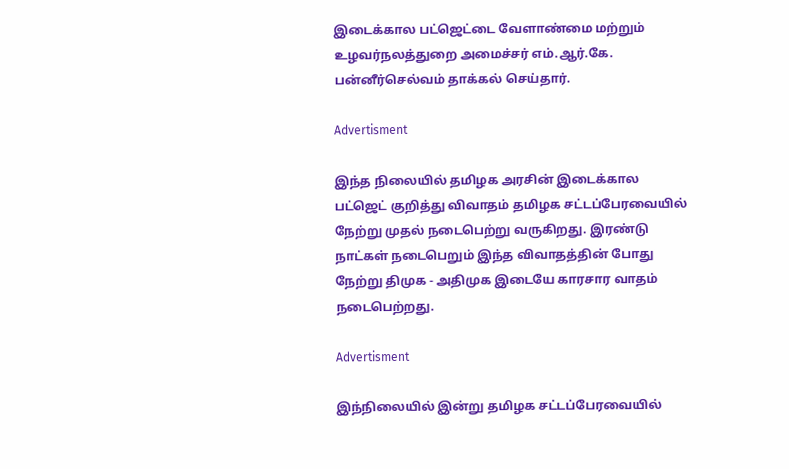இடைக்கால பட்ஜெட்டை வேளாண்மை மற்றும் உழவர்நலத்துறை அமைச்சர் எம்.ஆர்.கே. பன்னீர்செல்வம் தாக்கல் செய்தார்.

Advertisment

இந்த நிலையில் தமிழக அரசின் இடைக்கால பட்ஜெட் குறித்து விவாதம் தமிழக சட்டப்பேரவையில் நேற்று முதல் நடைபெற்று வருகிறது. இரண்டு நாட்கள் நடைபெறும் இந்த விவாதத்தின் போது நேற்று திமுக - அதிமுக இடையே காரசார வாதம் நடைபெற்றது.

Advertisment

இந்நிலையில் இன்று தமிழக சட்டப்பேரவையில்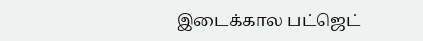இடைக்கால பட்ஜெட்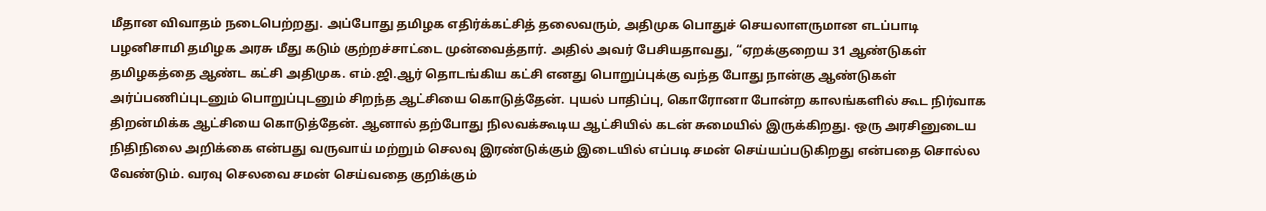மீதான விவாதம் நடைபெற்றது. அப்போது தமிழக எதிர்க்கட்சித் தலைவரும், அதிமுக பொதுச் செயலாளருமான எடப்பாடி பழனிசாமி தமிழக அரசு மீது கடும் குற்றச்சாட்டை முன்வைத்தார். அதில் அவர் பேசியதாவது, “ஏறக்குறைய 31 ஆண்டுகள் தமிழகத்தை ஆண்ட கட்சி அதிமுக. எம்.ஜி.ஆர் தொடங்கிய கட்சி எனது பொறுப்புக்கு வந்த போது நான்கு ஆண்டுகள் அர்ப்பணிப்புடனும் பொறுப்புடனும் சிறந்த ஆட்சியை கொடுத்தேன். புயல் பாதிப்பு, கொரோனா போன்ற காலங்களில் கூட நிர்வாக திறன்மிக்க ஆட்சியை கொடுத்தேன். ஆனால் தற்போது நிலவக்கூடிய ஆட்சியில் கடன் சுமையில் இருக்கிறது. ஒரு அரசினுடைய நிதிநிலை அறிக்கை என்பது வருவாய் மற்றும் செலவு இரண்டுக்கும் இடையில் எப்படி சமன் செய்யப்படுகிறது என்பதை சொல்ல வேண்டும். வரவு செலவை சமன் செய்வதை குறிக்கும்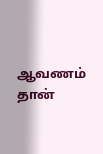ஆவணம் தான்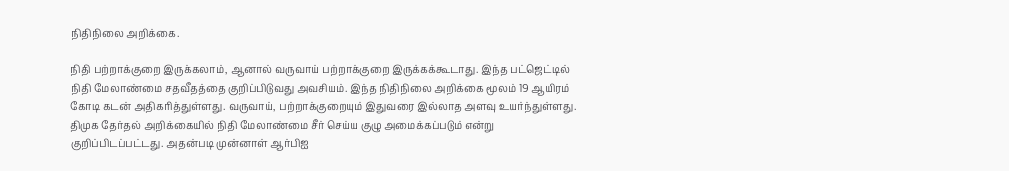நிதிநிலை அறிக்கை.

நிதி பற்றாக்குறை இருக்கலாம், ஆனால் வருவாய் பற்றாக்குறை இருக்கக்கூடாது. இந்த பட்ஜெட்டில் நிதி மேலாண்மை சதவீதத்தை குறிப்பிடுவது அவசியம். இந்த நிதிநிலை அறிக்கை மூலம் 19 ஆயிரம் கோடி கடன் அதிகரித்துள்ளது. வருவாய், பற்றாக்குறையும் இதுவரை இல்லாத அளவு உயர்ந்துள்ளது. திமுக தேர்தல் அறிக்கையில் நிதி மேலாண்மை சீர் செய்ய குழு அமைக்கப்படும் என்று குறிப்பிடப்பட்டது. அதன்படி முன்னாள் ஆர்பிஐ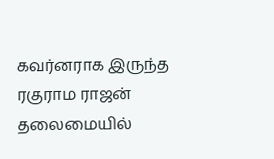கவர்னராக இருந்த ரகுராம ராஜன் தலைமையில்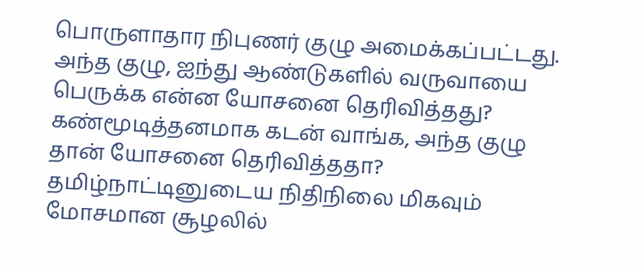பொருளாதார நிபுணர் குழு அமைக்கப்பட்டது. அந்த குழு, ஐந்து ஆண்டுகளில் வருவாயை பெருக்க என்ன யோசனை தெரிவித்தது? கண்மூடித்தனமாக கடன் வாங்க, அந்த குழு தான் யோசனை தெரிவித்ததா? தமிழ்நாட்டினுடைய நிதிநிலை மிகவும் மோசமான சூழலில்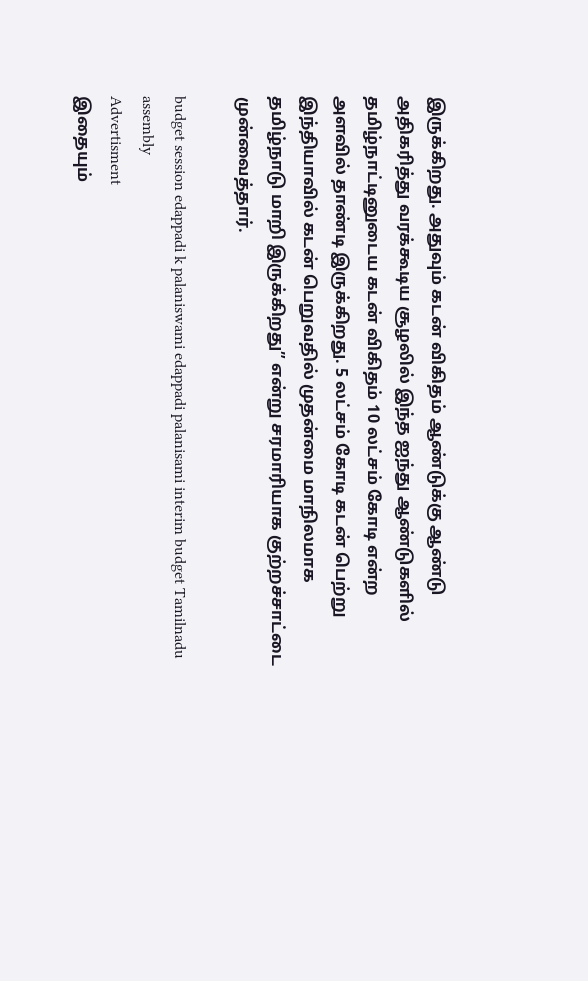இருக்கிறது. அதுவும் கடன் விகிதம் ஆண்டுக்கு ஆண்டு அதிகரித்து வரக்கூடிய சூழலில் இந்த ஐந்து ஆண்டுகளில் தமிழ்நாட்டினுடைய கடன் விகிதம் 10 லட்சம் கோடி என்ற அளவில் தாண்டி இருக்கிறது. 5 லட்சம் கோடி கடன் பெற்று இந்தியாவில் கடன் பெறுவதில் முதன்மை மாநிலமாக தமிழ்நாடு மாறி இருக்கிறது” என்று சரமாரியாக குற்றச்சாட்டை முன்வைத்தார்.

budget session edappadi k palaniswami edappadi palanisami interim budget Tamilnadu assembly
Advertisment
இதையும்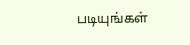படியுங்கள்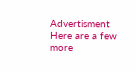Advertisment
Here are a few more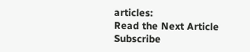articles:
Read the Next Article
Subscribe